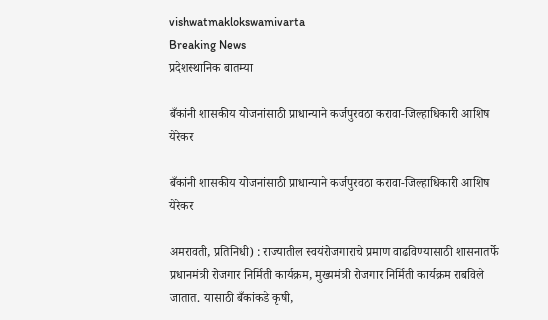vishwatmaklokswamivarta
Breaking News
प्रदेशस्थानिक बातम्या

बँकांनी शासकीय योजनांसाठी प्राधान्याने कर्जपुरवठा करावा-जिल्हाधिकारी आशिष येरेकर

बँकांनी शासकीय योजनांसाठी प्राधान्याने कर्जपुरवठा करावा-जिल्हाधिकारी आशिष येरेकर

अमरावती, प्रतिनिधी) : राज्यातील स्वयंरोजगाराचे प्रमाण वाढविण्यासाठी शासनातर्फे प्रधानमंत्री रोजगार निर्मिती कार्यक्रम, मुख्यमंत्री रोजगार निर्मिती कार्यक्रम राबविले जातात. यासाठी बँकांकडे कृषी,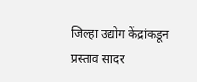जिल्हा उद्योग केंद्रांकडून प्रस्ताव सादर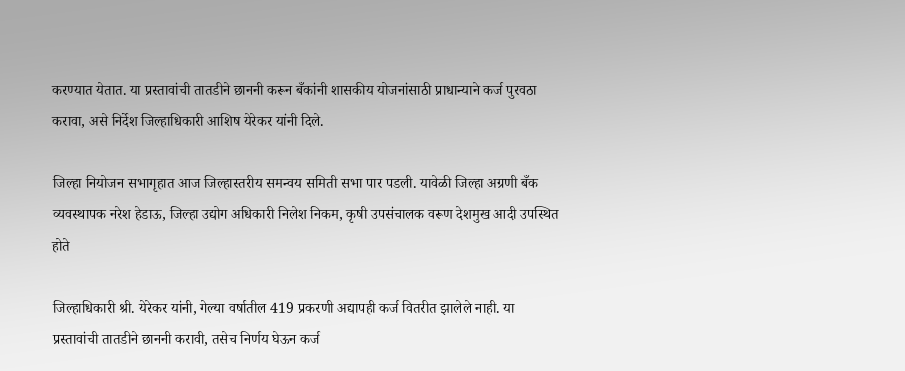करण्यात येतात. या प्रस्तावांची तातडीने छाननी करून बँकांनी शासकीय योजनांसाठी प्राधान्याने कर्ज पुरवठा करावा, असे निर्देश जिल्हाधिकारी आशिष येरेकर यांनी दिले.

जिल्हा नियोजन सभागृहात आज जिल्हास्तरीय समन्वय समिती सभा पार पडली. यावेळी जिल्हा अग्रणी बँक व्यवस्थापक नरेश हेडाऊ, जिल्हा उद्योग अधिकारी निलेश निकम, कृषी उपसंचालक वरूण देशमुख आदी उपस्थित होते

जिल्हाधिकारी श्री. येरेकर यांनी, गेल्या वर्षातील 419 प्रकरणी अद्यापही कर्ज वितरीत झालेले नाही. या प्रस्तावांची तातडीने छाननी करावी, तसेच निर्णय घेऊन कर्ज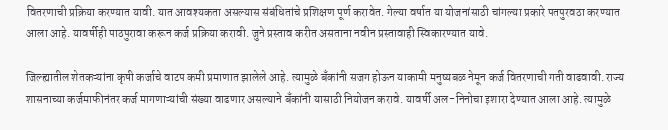वितरणाची प्रक्रिया करण्यात यावी. यात आवश्यकता असल्यास संबंधितांचे प्रशिक्षण पूर्ण करावेत. गेल्या वर्षात या योजनांसाठी चांगल्या प्रकारे पतपुरवठा करण्यात आला आहे. यावर्षीही पाठपुरावा करून कर्ज प्रक्रिया करावी. जुने प्रस्ताव करीत असताना नवीन प्रस्तावाही स्विकारण्यात यावे.

जिल्ह्यातील शेतकऱ्यांना कृषी कर्जाचे वाटप कमी प्रमाणात झालेले आहे. त्यामुळे बँकांनी सजग होऊन याकामी मनुष्यबळ नेमून कर्ज वितरणाची गती वाढवावी. राज्य शासनाच्या कर्जमाफीनंतर कर्ज मागणाऱ्यांची संख्या वाढणार असल्याने बँकांनी यासाठी नियोजन करावे. यावर्षी अल-निनोचा इशारा देण्यात आला आहे. त्यामुळे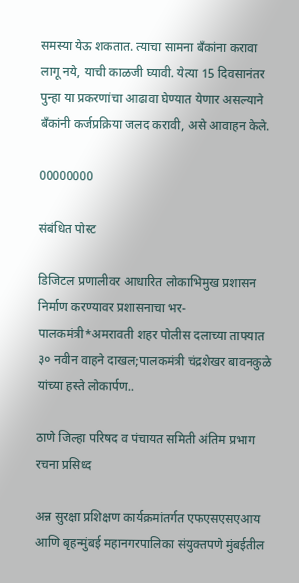समस्या येऊ शकतात. त्याचा सामना बँकांना करावा लागू नये, याची काळजी घ्यावी. येत्या 15 दिवसानंतर पुन्हा या प्रकरणांचा आढावा घेण्यात येणार असल्याने बँकांनी कर्जप्रक्रिया जलद करावी, असे आवाहन केले.

00000000

संबंधित पोस्ट

डिजिटल प्रणालीवर आधारित लोकाभिमुख प्रशासन निर्माण करण्यावर प्रशासनाचा भर-पालकमंत्री*अमरावती शहर पोलीस दलाच्या ताफ्यात ३० नवीन वाहने दाखल;पालकमंत्री चंद्रशेखर बावनकुळे यांच्या हस्ते लोकार्पण..

ठाणे जिल्हा परिषद व पंचायत समिती अंतिम प्रभाग रचना प्रसिध्द

अन्न सुरक्षा प्रशिक्षण कार्यक्रमांतर्गत एफएसएसएआय आणि बृहन्मुंबई महानगरपालिका संयुक्तपणे मुंबईतील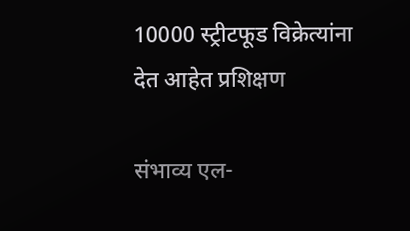10000 स्ट्रीटफूड विक्रेत्यांना देत आहेत प्रशिक्षण

संभाव्य एल-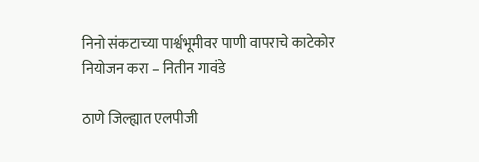निनो संकटाच्या पार्श्वभूमीवर पाणी वापराचे काटेकोर नियोजन करा – नितीन गावंडे

ठाणे जिल्ह्यात एलपीजी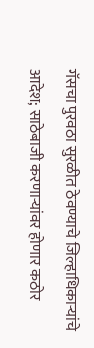गॅसचा पुरवठा सुरळीत ठेवण्याचे जिल्हाधिकाऱ्यांचे आदेश; साठेबाजी करणाऱ्यांवर होणार कठोर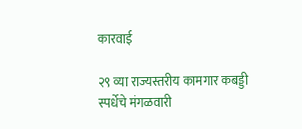कारवाई

२९ व्या राज्यस्तरीय कामगार कबड्डी स्पर्धेचे मंगळवारी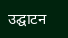उद्घाटन